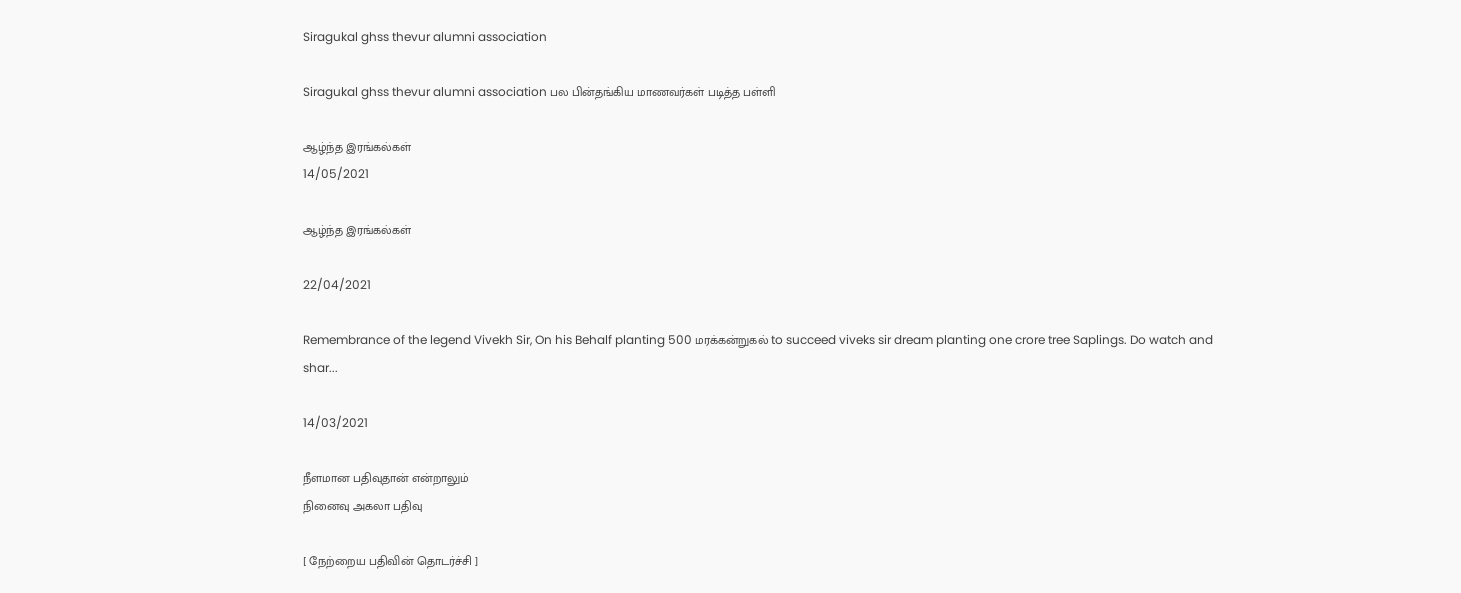Siragukal ghss thevur alumni association

Siragukal ghss thevur alumni association பல பின்தங்கிய மாணவர்கள் படித்த பள்ளி

ஆழ்ந்த இரங்கல்கள்
14/05/2021

ஆழ்ந்த இரங்கல்கள்

22/04/2021

Remembrance of the legend Vivekh Sir, On his Behalf planting 500 மரக்கன்றுகல் to succeed viveks sir dream planting one crore tree Saplings. Do watch and shar...

14/03/2021

நீளமான பதிவுதான் என்றாலும்
நினைவு அகலா பதிவு

[ நேற்றைய பதிவின் தொடர்ச்சி ]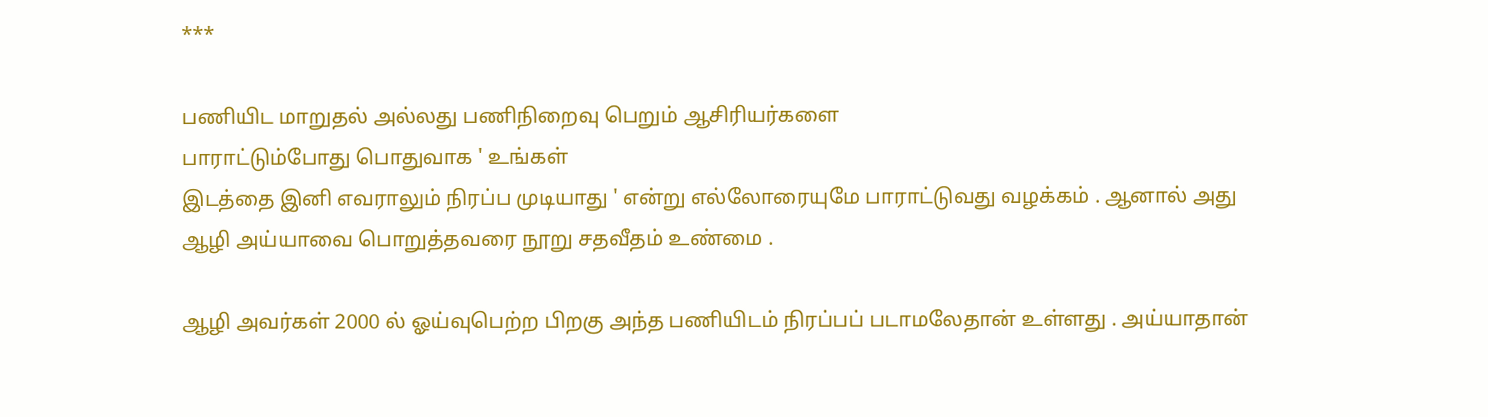***

பணியிட மாறுதல் அல்லது பணிநிறைவு பெறும் ஆசிரியர்களை
பாராட்டும்போது பொதுவாக ' உங்கள்
இடத்தை இனி எவராலும் நிரப்ப முடியாது ' என்று எல்லோரையுமே பாராட்டுவது வழக்கம் . ஆனால் அது
ஆழி அய்யாவை பொறுத்தவரை நூறு சதவீதம் உண்மை .

ஆழி அவர்கள் 2000 ல் ஓய்வுபெற்ற பிறகு அந்த பணியிடம் நிரப்பப் படாமலேதான் உள்ளது . அய்யாதான்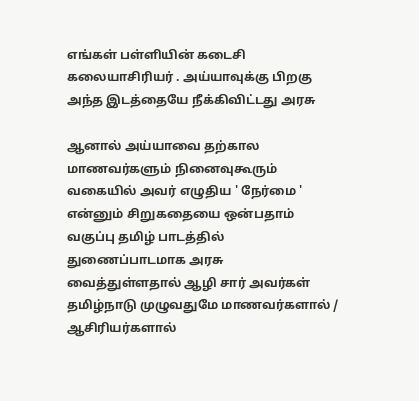எங்கள் பள்ளியின் கடைசி கலையாசிரியர் . அய்யாவுக்கு பிறகு
அந்த இடத்தையே நீக்கிவிட்டது அரசு

ஆனால் அய்யாவை தற்கால மாணவர்களும் நினைவுகூரும் வகையில் அவர் எழுதிய ' நேர்மை '
என்னும் சிறுகதையை ஒன்பதாம் வகுப்பு தமிழ் பாடத்தில் துணைப்பாடமாக அரசு வைத்துள்ளதால் ஆழி சார் அவர்கள்
தமிழ்நாடு முழுவதுமே மாணவர்களால் / ஆசிரியர்களால்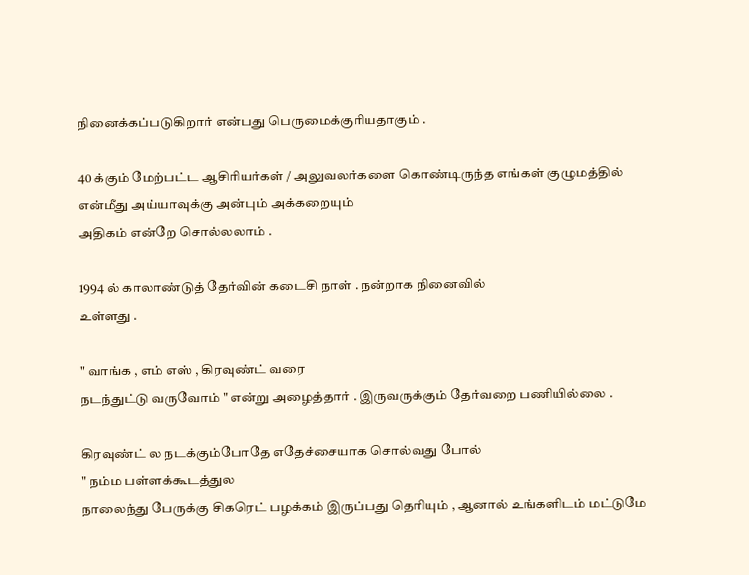நினைக்கப்படுகிறார் என்பது பெருமைக்குரியதாகும் .

40 க்கும் மேற்பட்ட ஆசிரியர்கள் / அலுவலர்களை கொண்டிருந்த எங்கள் குழுமத்தில் என்மீது அய்யாவுக்கு அன்பும் அக்கறையும்
அதிகம் என்றே சொல்லலாம் .

1994 ல் காலாண்டுத் தேர்வின் கடைசி நாள் . நன்றாக நினைவில்
உள்ளது .

" வாங்க , எம் எஸ் , கிரவுண்ட் வரை
நடந்துட்டு வருவோம் " என்று அழைத்தார் . இருவருக்கும் தேர்வறை பணியில்லை .

கிரவுண்ட் ல நடக்கும்போதே எதேச்சையாக சொல்வது போல்
" நம்ம பள்ளக்கூடத்துல
நாலைந்து பேருக்கு சிகரெட் பழக்கம் இருப்பது தெரியும் , ஆனால் உங்களிடம் மட்டுமே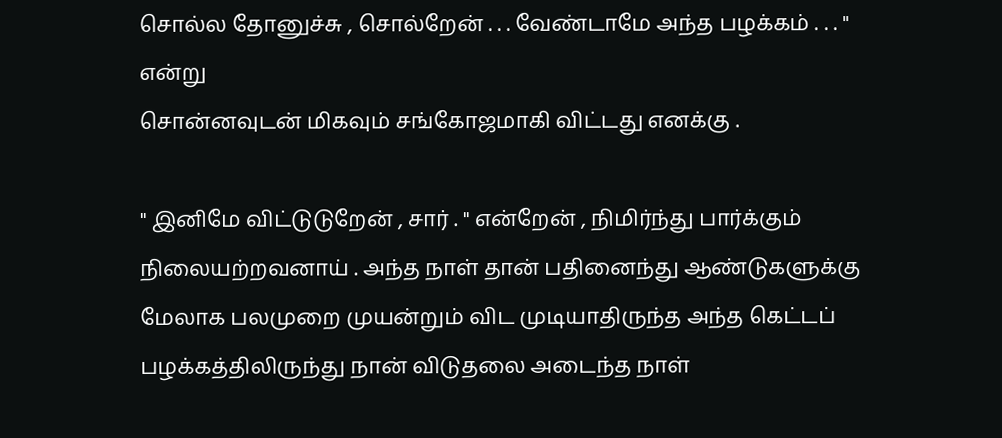சொல்ல தோனுச்சு , சொல்றேன் . . . வேண்டாமே அந்த பழக்கம் . . . " என்று
சொன்னவுடன் மிகவும் சங்கோஜமாகி விட்டது எனக்கு .

" இனிமே விட்டுடுறேன் , சார் . " என்றேன் , நிமிர்ந்து பார்க்கும் நிலையற்றவனாய் . அந்த நாள் தான் பதினைந்து ஆண்டுகளுக்கு மேலாக பலமுறை முயன்றும் விட முடியாதிருந்த அந்த கெட்டப் பழக்கத்திலிருந்து நான் விடுதலை அடைந்த நாள்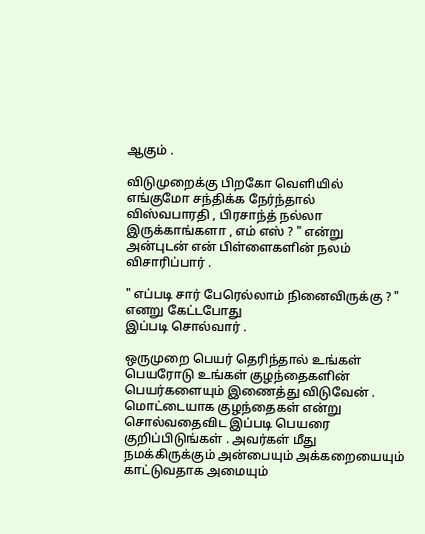ஆகும் .

விடுமுறைக்கு பிறகோ வெளியில்
எங்குமோ சந்திக்க நேர்ந்தால்
விஸ்வபாரதி , பிரசாந்த் நல்லா இருக்காங்களா , எம் எஸ் ? " என்று
அன்புடன் என் பிள்ளைகளின் நலம் விசாரிப்பார் .

" எப்படி சார் பேரெல்லாம் நினைவிருக்கு ? " எனறு கேட்டபோது
இப்படி சொல்வார் .

ஒருமுறை பெயர் தெரிந்தால் உங்கள் பெயரோடு உங்கள் குழந்தைகளின்
பெயர்களையும் இணைத்து விடுவேன் . மொட்டையாக குழந்தைகள் என்று சொல்வதைவிட இப்படி பெயரை குறிப்பிடுங்கள் . அவர்கள் மீது நமக்கிருக்கும் அன்பையும் அக்கறையையும் காட்டுவதாக அமையும்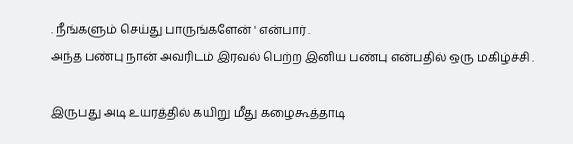. நீங்களும் செய்து பாருங்களேன் ' என்பார் .
அந்த பண்பு நான் அவரிடம் இரவல் பெற்ற இனிய பண்பு என்பதில் ஒரு மகிழ்ச்சி .

இருபது அடி உயரத்தில் கயிறு மீது கழைகூத்தாடி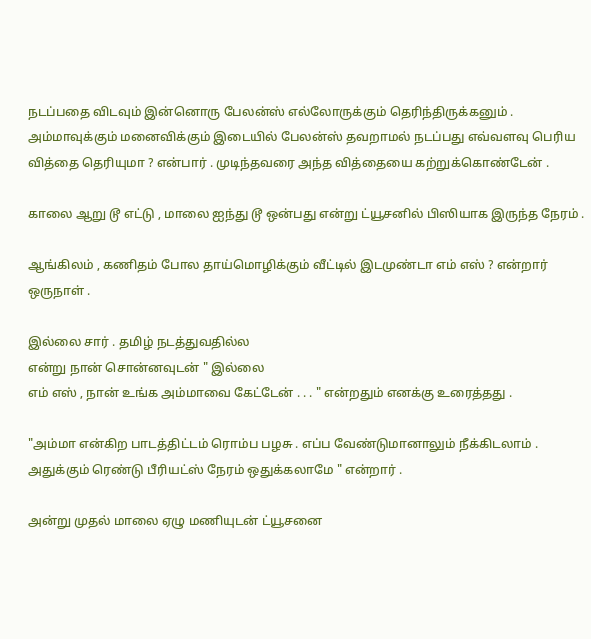நடப்பதை விடவும் இன்னொரு பேலன்ஸ் எல்லோருக்கும் தெரிந்திருக்கனும் .
அம்மாவுக்கும் மனைவிக்கும் இடையில் பேலன்ஸ் தவறாமல் நடப்பது எவ்வளவு பெரிய வித்தை தெரியுமா ? என்பார் . முடிந்தவரை அந்த வித்தையை கற்றுக்கொண்டேன் .

காலை ஆறு டூ எட்டு , மாலை ஐந்து டூ ஒன்பது என்று ட்யூசனில் பிஸியாக இருந்த நேரம் .

ஆங்கிலம் , கணிதம் போல தாய்மொழிக்கும் வீட்டில் இடமுண்டா எம் எஸ் ? என்றார் ஒருநாள் .

இல்லை சார் . தமிழ் நடத்துவதில்ல
என்று நான் சொன்னவுடன் " இல்லை
எம் எஸ் , நான் உங்க அம்மாவை கேட்டேன் . . . " என்றதும் எனக்கு உரைத்தது .

"அம்மா என்கிற பாடத்திட்டம் ரொம்ப பழசு . எப்ப வேண்டுமானாலும் நீக்கிடலாம் . அதுக்கும் ரெண்டு பீரியட்ஸ் நேரம் ஒதுக்கலாமே " என்றார் .

அன்று முதல் மாலை ஏழு மணியுடன் ட்யூசனை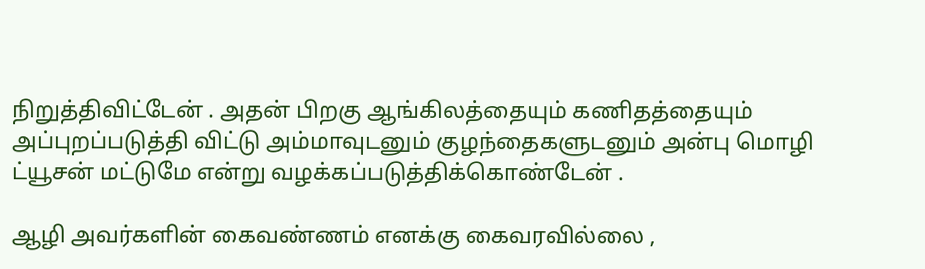நிறுத்திவிட்டேன் . அதன் பிறகு ஆங்கிலத்தையும் கணிதத்தையும்
அப்புறப்படுத்தி விட்டு அம்மாவுடனும் குழந்தைகளுடனும் அன்பு மொழி
ட்யூசன் மட்டுமே என்று வழக்கப்படுத்திக்கொண்டேன் .

ஆழி அவர்களின் கைவண்ணம் எனக்கு கைவரவில்லை ,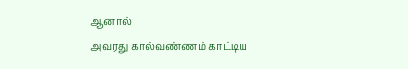ஆனால்
அவரது கால்வண்ணம் காட்டிய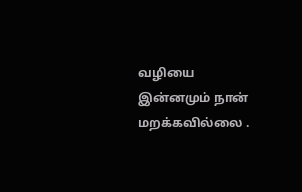வழியை இன்னமும் நான் மறக்கவில்லை .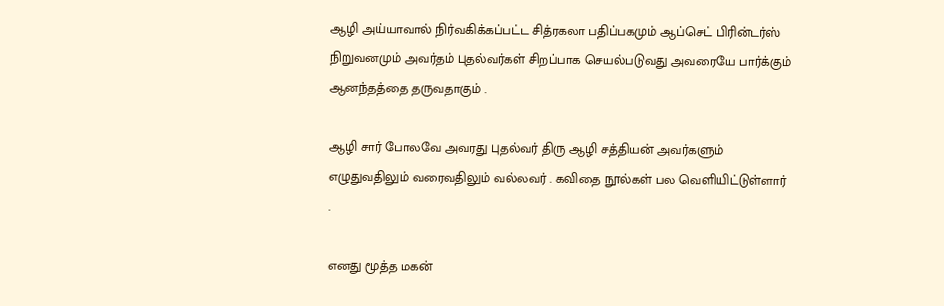ஆழி அய்யாவால் நிர்வகிக்கப்பட்ட சித்ரகலா பதிப்பகமும் ஆப்செட் பிரின்டர்ஸ் நிறுவனமும் அவர்தம் புதல்வர்கள் சிறப்பாக செயல்படுவது அவரையே பார்க்கும் ஆனந்தத்தை தருவதாகும் .

ஆழி சார் போலவே அவரது புதல்வர் திரு ஆழி சத்தியன் அவர்களும் எழுதுவதிலும் வரைவதிலும் வல்லவர் . கவிதை நூல்கள் பல வெளியிட்டுள்ளார் .

எனது மூத்த மகன்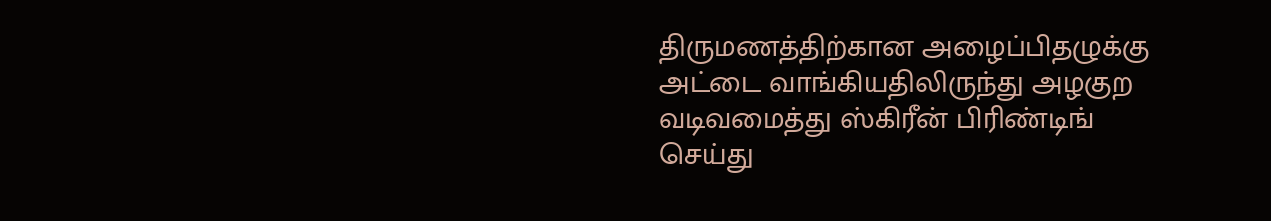திருமணத்திற்கான அழைப்பிதழுக்கு
அட்டை வாங்கியதிலிருந்து அழகுற
வடிவமைத்து ஸ்கிரீன் பிரிண்டிங்
செய்து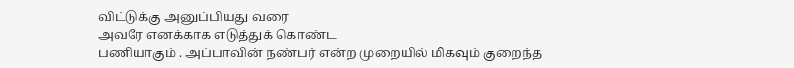விட்டுக்கு அனுப்பியது வரை
அவரே எனக்காக எடுத்துக் கொண்ட
பணியாகும் . அப்பாவின் நண்பர் என்ற முறையில் மிகவும் குறைந்த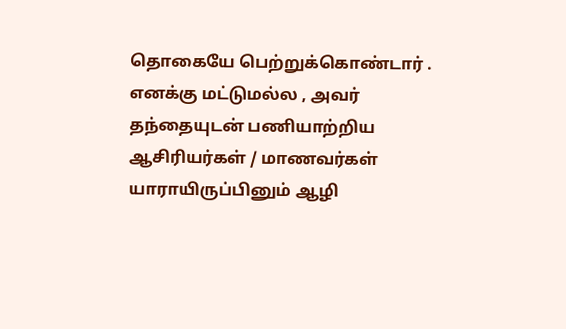தொகையே பெற்றுக்கொண்டார் .
எனக்கு மட்டுமல்ல , அவர் தந்தையுடன் பணியாற்றிய ஆசிரியர்கள் / மாணவர்கள் யாராயிருப்பினும் ஆழி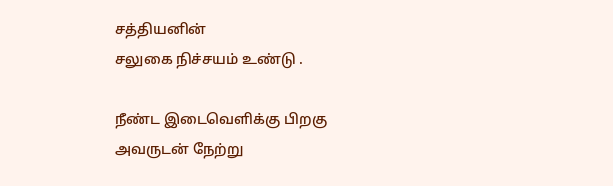சத்தியனின்
சலுகை நிச்சயம் உண்டு .

நீண்ட இடைவெளிக்கு பிறகு அவருடன் நேற்று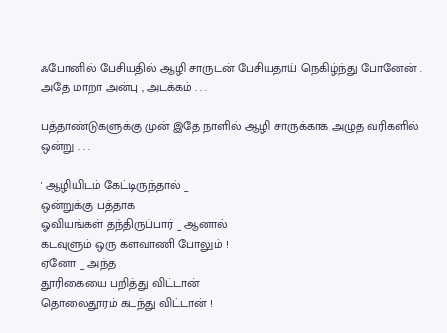ஃபோனில் பேசியதில் ஆழி சாருடன் பேசியதாய் நெகிழ்ந்து போனேன் . அதே மாறா அன்பு , அடக்கம் . . .

பத்தாண்டுகளுக்கு முன் இதே நாளில் ஆழி சாருக்காக அழுத வரிகளில் ஒன்று . . .

' ஆழியிடம் கேட்டிருந்தால் _
ஒன்றுக்கு பத்தாக
ஓவியங்கள் தந்திருப்பார் _ ஆனால்
கடவுளும் ஒரு களவாணி போலும் !
ஏனோ _ அந்த
தூரிகையை பறித்து விட்டான்
தொலைதூரம் கடந்து விட்டான் !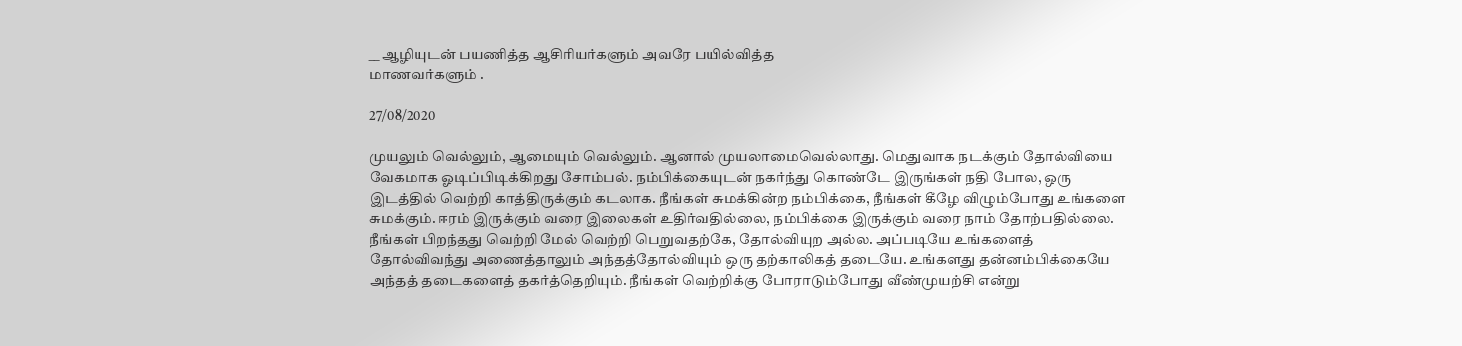__ ஆழியுடன் பயணித்த ஆசிரியர்களும் அவரே பயில்வித்த
மாணவர்களும் .

27/08/2020

முயலும் வெல்லும், ஆமையும் வெல்லும். ஆனால் முயலாமைவெல்லாது. மெதுவாக நடக்கும் தோல்வியை வேகமாக ஓடிப்பிடிக்கிறது சோம்பல். நம்பிக்கையுடன் நகர்ந்து கொண்டே இருங்கள் நதி போல, ஒரு இடத்தில் வெற்றி காத்திருக்கும் கடலாக. நீங்கள் சுமக்கின்ற நம்பிக்கை, நீங்கள் கீழே விழும்போது உங்களை சுமக்கும். ஈரம் இருக்கும் வரை இலைகள் உதிர்வதில்லை, நம்பிக்கை இருக்கும் வரை நாம் தோற்பதில்லை. நீங்கள் பிறந்தது வெற்றி மேல் வெற்றி பெறுவதற்கே, தோல்வியுற அல்ல. அப்படியே உங்களைத் தோல்விவந்து அணைத்தாலும் அந்தத்தோல்வியும் ஒரு தற்காலிகத் தடையே. உங்களது தன்னம்பிக்கையே அந்தத் தடைகளைத் தகர்த்தெறியும். நீங்கள் வெற்றிக்கு போராடும்போது வீண்முயற்சி என்று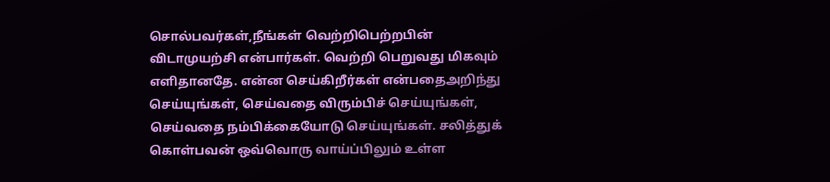சொல்பவர்கள்,நீங்கள் வெற்றிபெற்றபின் விடாமுயற்சி என்பார்கள். வெற்றி பெறுவது மிகவும் எளிதானதே. என்ன செய்கிறீர்கள் என்பதைஅறிந்து செய்யுங்கள், செய்வதை விரும்பிச் செய்யுங்கள், செய்வதை நம்பிக்கையோடு செய்யுங்கள். சலித்துக் கொள்பவன் ஒவ்வொரு வாய்ப்பிலும் உள்ள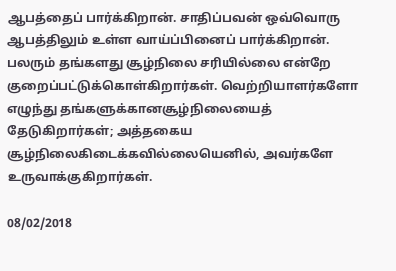ஆபத்தைப் பார்க்கிறான். சாதிப்பவன் ஒவ்வொரு ஆபத்திலும் உள்ள வாய்ப்பினைப் பார்க்கிறான். பலரும் தங்களது சூழ்நிலை சரியில்லை என்றே குறைப்பட்டுக்கொள்கிறார்கள். வெற்றியாளர்களோ எழுந்து தங்களுக்கானசூழ்நிலையைத் தேடுகிறார்கள்; அத்தகைய சூழ்நிலைகிடைக்கவில்லையெனில், அவர்களே உருவாக்குகிறார்கள்.

08/02/2018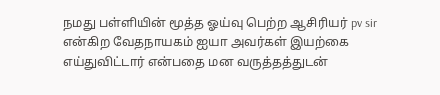நமது பள்ளியின் மூத்த ஓய்வு பெற்ற ஆசிரியர் pv sir என்கிற வேதநாயகம் ஐயா அவர்கள் இயற்கை எய்துவிட்டார் என்பதை மன வருத்தத்துடன்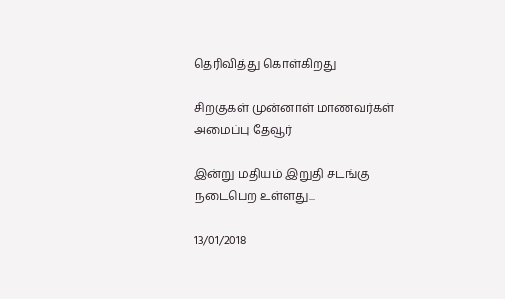தெரிவித்து கொள்கிறது

சிறகுகள் முன்னாள் மாணவர்கள் அமைப்பு தேவூர்

இன்று மதியம் இறுதி சடங்கு நடைபெற உள்ளது...

13/01/2018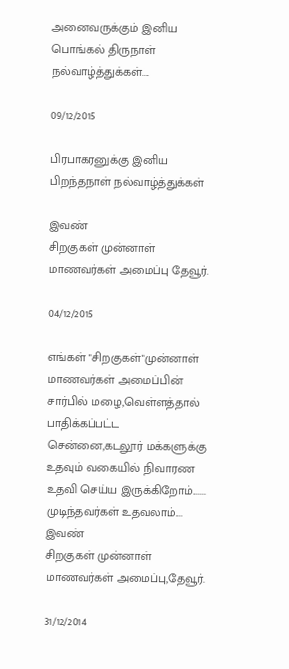அனைவருக்கும் இனிய பொங்கல் திருநாள் நல்வாழ்த்துக்கள்....

09/12/2015

பிரபாகரனுக்கு இனிய பிறந்தநாள் நல்வாழ்த்துக்கள்

இவண்
சிறகுகள் முன்னாள் மாணவர்கள் அமைப்பு தேவூர்.

04/12/2015

எங்கள் "சிறகுகள்"முன்னாள் மாணவர்கள் அமைப்பின் சார்பில் மழை,வெள்ளத்தால் பாதிக்கப்பட்ட சென்னை,கடலூர் மக்களுக்கு உதவும் வகையில் நிவாரண உதவி செய்ய இருக்கிறோம்.......
முடிந்தவர்கள் உதவலாம்....
இவண்
சிறகுகள் முன்னாள் மாணவர்கள் அமைப்பு,தேவூர்.

31/12/2014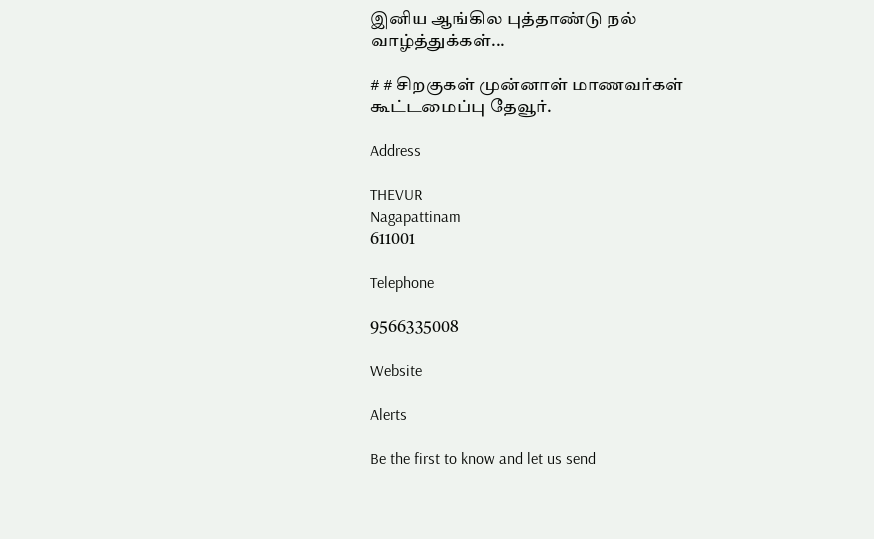இனிய ஆங்கில புத்தாண்டு நல் வாழ்த்துக்கள்...

# # சிறகுகள் முன்னாள் மாணவர்கள் கூட்டமைப்பு தேவூர்.

Address

THEVUR
Nagapattinam
611001

Telephone

9566335008

Website

Alerts

Be the first to know and let us send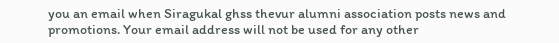you an email when Siragukal ghss thevur alumni association posts news and promotions. Your email address will not be used for any other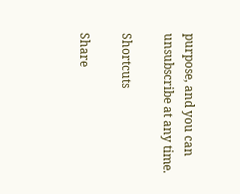purpose, and you can unsubscribe at any time.

Shortcuts

Share